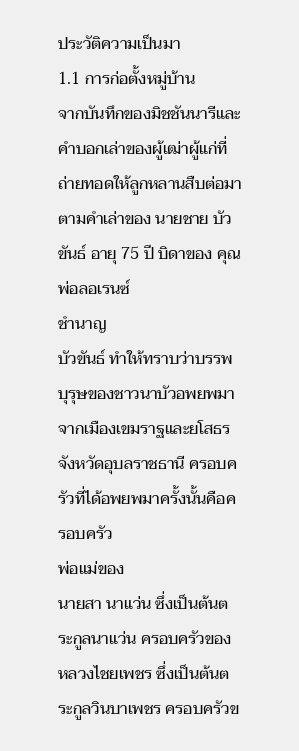ประวัติความเป็นมา
1.1 การก่อตั้งหมู่บ้าน
จากบันทึกของมิชชันนารีและคำบอกเล่าของผู้เฒ่าผู้แก่ที่ถ่ายทอดให้ลูกหลานสืบต่อมาตามคำเล่าของ นายชาย บัวขันธ์ อายุ 75 ปี บิดาของ คุณพ่อลอเรนซ์
ชำนาญ
บัวขันธ์ ทำให้ทราบว่าบรรพบุรุษของชาวนาบัวอพยพมาจากเมืองเขมราฐและยโสธร จังหวัดอุบลราชธานี ครอบครัวที่ได้อพยพมาครั้งนั้นคือครอบครัว
พ่อแม่ของ
นายสา นาแว่น ซึ่งเป็นต้นตระกูลนาแว่น ครอบครัวของ หลวงไชยเพชร ซึ่งเป็นต้นตระกูลวินบาเพชร ครอบครัวข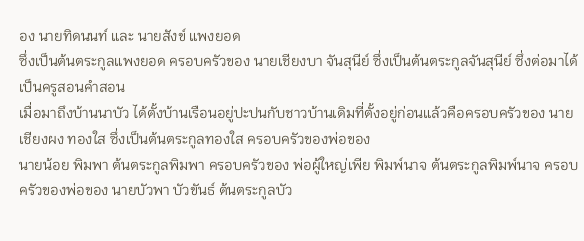อง นายทิดนนท์ และ นายสังข์ แพงยอด
ซึ่งเป็นต้นตระกูลแพงยอด ครอบครัวของ นายเชียงบา จันสุนีย์ ซึ่งเป็นต้นตระกูลจันสุนีย์ ซึ่งต่อมาได้เป็นครูสอนคำสอน
เมื่อมาถึงบ้านนาบัว ได้ตั้งบ้านเรือนอยู่ปะปนกับชาวบ้านเดิมที่ตั้งอยู่ก่อนแล้วคือครอบครัวของ นายเชียงผง ทองใส ซึ่งเป็นต้นตระกูลทองใส ครอบครัวของพ่อของ
นายน้อย พิมพา ต้นตระกูลพิมพา ครอบครัวของ พ่อผู้ใหญ่เพีย พิมพ์นาจ ต้นตระกูลพิมพ์นาจ ครอบครัวของพ่อของ นายบัวพา บัวขันธ์ ต้นตระกูลบัว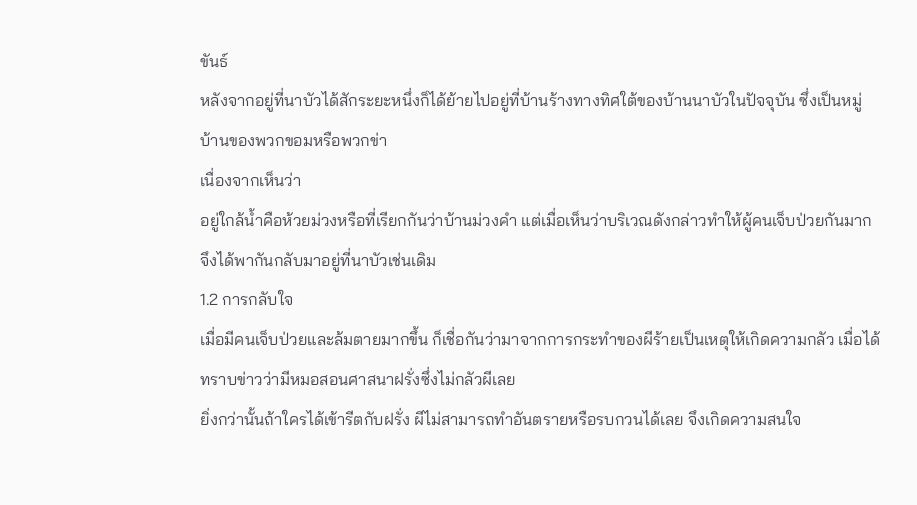ขันธ์
หลังจากอยู่ที่นาบัวได้สักระยะหนึ่งก็ได้ย้ายไปอยู่ที่บ้านร้างทางทิศใต้ของบ้านนาบัวในปัจจุบัน ซึ่งเป็นหมู่บ้านของพวกขอมหรือพวกข่า
เนื่องจากเห็นว่า
อยู่ใกล้น้ำคือห้วยม่วงหรือที่เรียกกันว่าบ้านม่วงคำ แต่เมื่อเห็นว่าบริเวณดังกล่าวทำให้ผู้คนเจ็บป่วยกันมากจึงได้พากันกลับมาอยู่ที่นาบัวเช่นเดิม
1.2 การกลับใจ
เมื่อมีคนเจ็บป่วยและล้มตายมากขึ้น ก็เชื่อกันว่ามาจากการกระทำของผีร้ายเป็นเหตุให้เกิดความกลัว เมื่อได้ทราบข่าวว่ามีหมอสอนศาสนาฝรั่งซึ่งไม่กลัวผีเลย
ยิ่งกว่านั้นถ้าใครได้เข้ารีตกับฝรั่ง ผีไม่สามารถทำอันตรายหรือรบกวนได้เลย จึงเกิดความสนใจ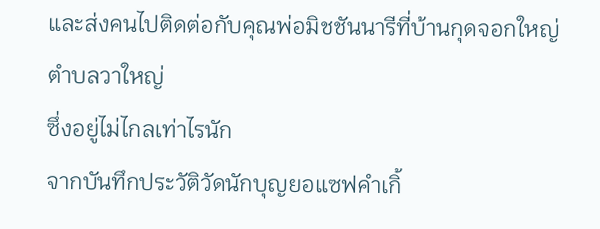และส่งคนไปติดต่อกับคุณพ่อมิชชันนารีที่บ้านกุดจอกใหญ่
ตำบลวาใหญ่
ซึ่งอยู่ไม่ไกลเท่าไรนัก
จากบันทึกประวัติวัดนักบุญยอแซฟคำเกิ้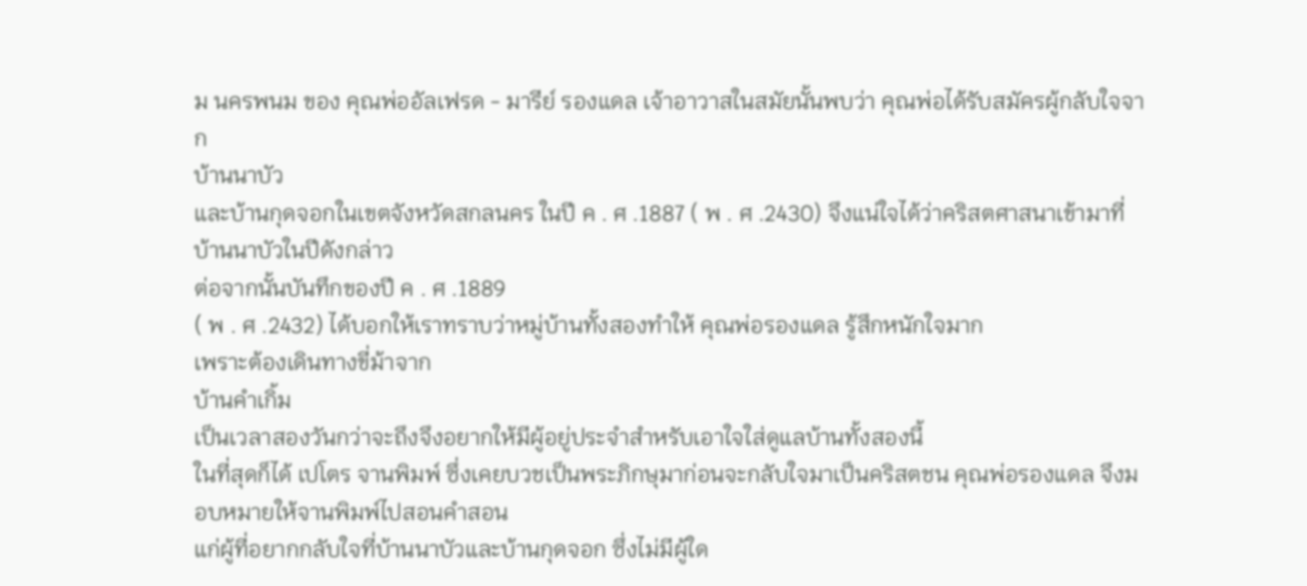ม นครพนม ของ คุณพ่ออัลเฟรด - มารีย์ รองแดล เจ้าอาวาสในสมัยนั้นพบว่า คุณพ่อได้รับสมัครผู้กลับใจจาก
บ้านนาบัว
และบ้านกุดจอกในเขตจังหวัดสกลนคร ในปี ค . ศ .1887 ( พ . ศ .2430) จึงแน่ใจได้ว่าคริสตศาสนาเข้ามาที่บ้านนาบัวในปีดังกล่าว
ต่อจากนั้นบันทึกของปี ค . ศ .1889
( พ . ศ .2432) ได้บอกให้เราทราบว่าหมู่บ้านทั้งสองทำให้ คุณพ่อรองแดล รู้สึกหนักใจมาก
เพราะต้องเดินทางขี่ม้าจาก
บ้านคำเกิ้ม
เป็นเวลาสองวันกว่าจะถึงจึงอยากให้มีผู้อยู่ประจำสำหรับเอาใจใส่ดูแลบ้านทั้งสองนี้
ในที่สุดก็ได้ เปโตร จานพิมพ์ ซึ่งเคยบวชเป็นพระภิกษุมาก่อนจะกลับใจมาเป็นคริสตชน คุณพ่อรองแดล จึงมอบหมายให้จานพิมพ์ไปสอนคำสอน
แก่ผู้ที่อยากกลับใจที่บ้านนาบัวและบ้านกุดจอก ซึ่งไม่มีผู้ใด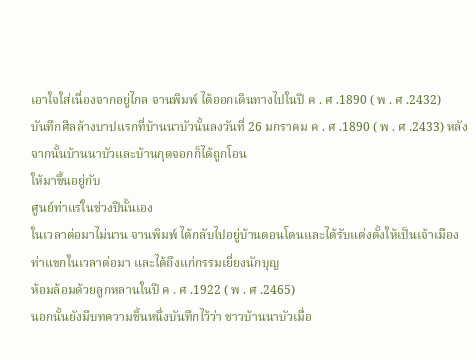เอาใจใส่เนื่องจากอยู่ไกล จานพิมพ์ ได้ออกเดินทางไปในปี ค . ศ .1890 ( พ . ศ .2432)
บันทึกศีลล้างบาปแรกที่บ้านนาบัวนั้นลงวันที่ 26 มกราคม ค . ศ .1890 ( พ . ศ .2433) หลังจากนั้นบ้านนาบัวและบ้านกุดจอกก็ได้ถูกโอน
ให้มาขึ้นอยู่กับ
ศูนย์ท่าแร่ในช่วงปีนั้นเอง
ในเวลาต่อมาไม่นาน จานพิมพ์ ได้กลับไปอยู่บ้านดอนโดนและได้รับแต่งตั้งให้เป็นเจ้าเมืองท่าแขกในเวลาต่อมา และได้ถึงแก่กรรมเยี่ยงนักบุญ
ห้อมล้อมด้วยลูกหลานในปี ค . ศ .1922 ( พ . ศ .2465)
นอกนั้นยังมีบทความชิ้นหนึ่งบันทึกไว้ว่า ชาวบ้านนาบัวเมื่อ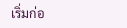เริ่มก่อ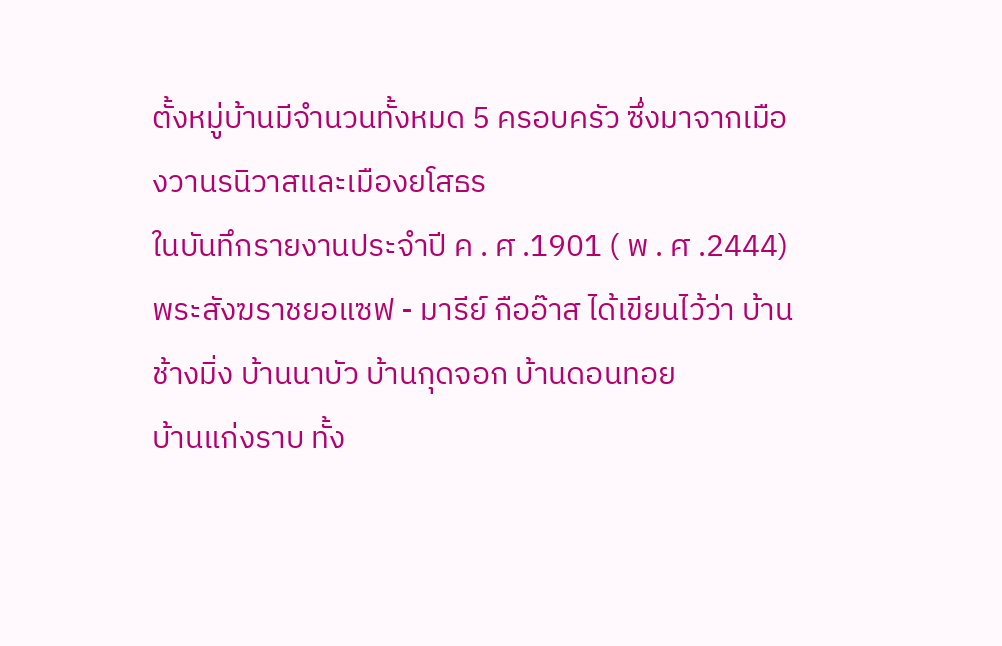ตั้งหมู่บ้านมีจำนวนทั้งหมด 5 ครอบครัว ซึ่งมาจากเมืองวานรนิวาสและเมืองยโสธร
ในบันทึกรายงานประจำปี ค . ศ .1901 ( พ . ศ .2444) พระสังฆราชยอแซฟ - มารีย์ กืออ๊าส ได้เขียนไว้ว่า บ้านช้างมิ่ง บ้านนาบัว บ้านกุดจอก บ้านดอนทอย
บ้านแก่งราบ ทั้ง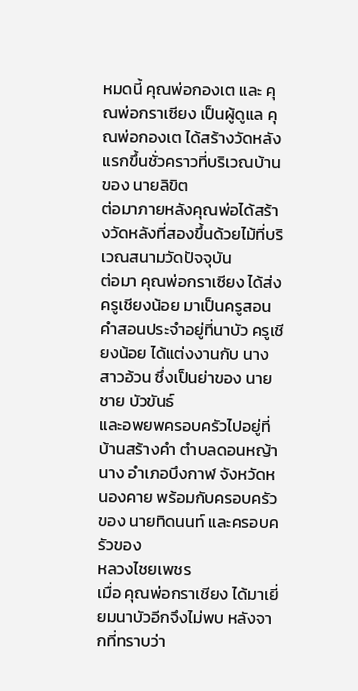หมดนี้ คุณพ่อกองเต และ คุณพ่อกราเซียง เป็นผู้ดูแล คุณพ่อกองเต ได้สร้างวัดหลังแรกขึ้นชั่วคราวที่บริเวณบ้านของ นายลิขิต
ต่อมาภายหลังคุณพ่อได้สร้างวัดหลังที่สองขึ้นด้วยไม้ที่บริเวณสนามวัดปัจจุบัน
ต่อมา คุณพ่อกราเซียง ได้ส่ง ครูเชียงน้อย มาเป็นครูสอนคำสอนประจำอยู่ที่นาบัว ครูเชียงน้อย ได้แต่งงานกับ นางสาวอ้วน ซึ่งเป็นย่าของ นายชาย บัวขันธ์
และอพยพครอบครัวไปอยู่ที่บ้านสร้างคำ ตำบลดอนหญ้านาง อำเภอบึงกาฬ จังหวัดหนองคาย พร้อมกับครอบครัวของ นายทิดนนท์ และครอบครัวของ
หลวงไชยเพชร
เมื่อ คุณพ่อกราเชียง ได้มาเยี่ยมนาบัวอีกจึงไม่พบ หลังจากที่ทราบว่า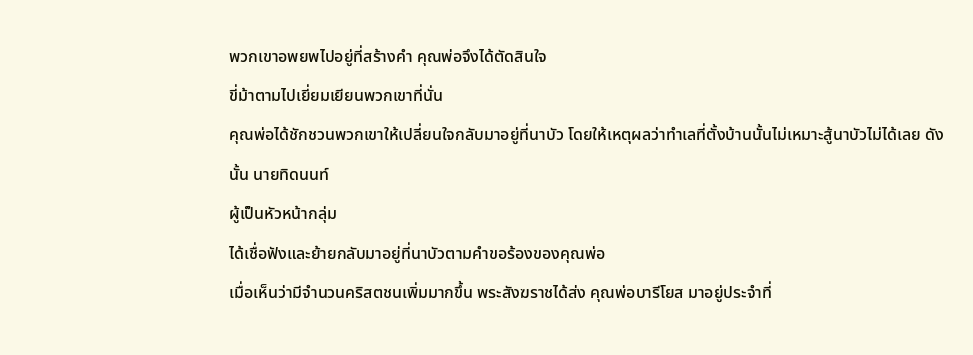พวกเขาอพยพไปอยู่ที่สร้างคำ คุณพ่อจึงได้ตัดสินใจ
ขี่ม้าตามไปเยี่ยมเยียนพวกเขาที่นั่น
คุณพ่อได้ชักชวนพวกเขาให้เปลี่ยนใจกลับมาอยู่ที่นาบัว โดยให้เหตุผลว่าทำเลที่ตั้งบ้านนั้นไม่เหมาะสู้นาบัวไม่ได้เลย ดังนั้น นายทิดนนท์
ผู้เป็นหัวหน้ากลุ่ม
ได้เชื่อฟังและย้ายกลับมาอยู่ที่นาบัวตามคำขอร้องของคุณพ่อ
เมื่อเห็นว่ามีจำนวนคริสตชนเพิ่มมากขึ้น พระสังฆราชได้ส่ง คุณพ่อบารีโยส มาอยู่ประจำที่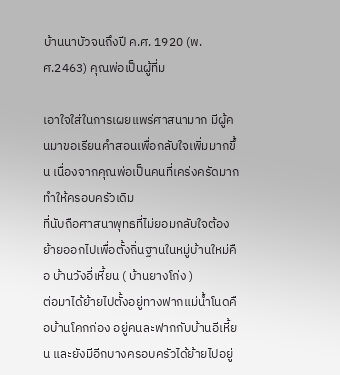บ้านนาบัวจนถึงปี ค.ศ. 1920 (พ.ศ.2463) คุณพ่อเป็นผู้ที่ม

เอาใจใส่ในการเผยแพร่ศาสนามาก มีผู้คนมาขอเรียนคำสอนเพื่อกลับใจเพิ่มมากขึ้น เนื่องจากคุณพ่อเป็นคนที่เคร่งครัดมากทำให้ครอบครัวเดิม
ที่นับถือศาสนาพุทธที่ไม่ยอมกลับใจต้องย้ายออกไปเพื่อตั้งถิ่นฐานในหมู่บ้านใหม่คือ บ้านวังอี่เหี้ยน ( บ้านยางโก่ง )
ต่อมาได้ย้ายไปตั้งอยู่ทางฟากแม่น้ำโนดคือบ้านโคกก่อง อยู่คนละฟากกับบ้านอีเหี้ยน และยังมีอีกบางครอบครัวได้ย้ายไปอยู่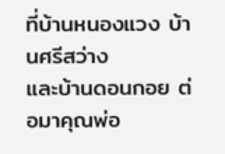ที่บ้านหนองแวง บ้านศรีสว่าง
และบ้านดอนกอย ต่อมาคุณพ่อ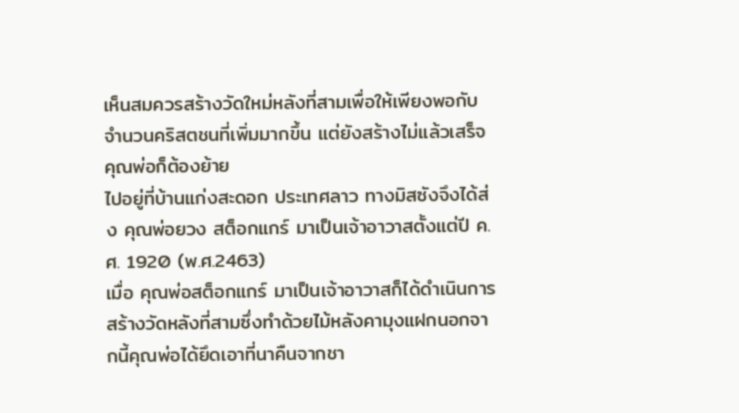เห็นสมควรสร้างวัดใหม่หลังที่สามเพื่อให้เพียงพอกับจำนวนคริสตชนที่เพิ่มมากขึ้น แต่ยังสร้างไม่แล้วเสร็จคุณพ่อก็ต้องย้าย
ไปอยู่ที่บ้านแก่งสะดอก ประเทศลาว ทางมิสซังจึงได้ส่ง คุณพ่อยวง สต็อกแกร์ มาเป็นเจ้าอาวาสตั้งแต่ปี ค.ศ. 1920 (พ.ศ.2463)
เมื่อ คุณพ่อสต็อกแกร์ มาเป็นเจ้าอาวาสก็ได้ดำเนินการสร้างวัดหลังที่สามซึ่งทำด้วยไม้หลังคามุงแฝกนอกจากนี้คุณพ่อได้ยึดเอาที่นาคืนจากชา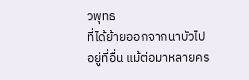วพุทธ
ที่ได้ย้ายออกจากนาบัวไปอยู่ที่อื่น แม้ต่อมาหลายคร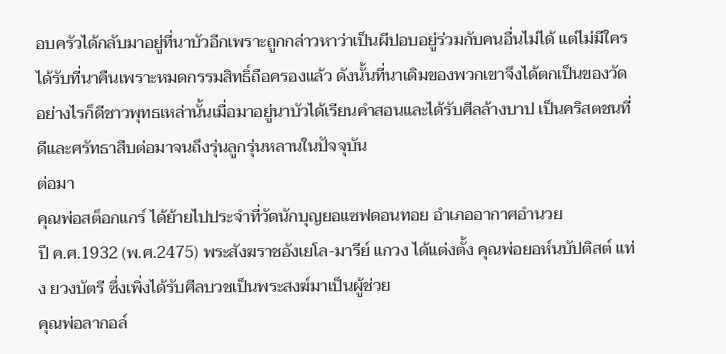อบครัวได้กลับมาอยู่ที่นาบัวอีกเพราะถูกกล่าวหาว่าเป็นผีปอบอยู่ร่วมกับคนอื่นไม่ได้ แต่ไม่มีใคร
ได้รับที่นาคืนเพราะหมดกรรมสิทธิ์ถือครองแล้ว ดังนั้นที่นาเดิมของพวกเขาจึงได้ตกเป็นของวัด
อย่างไรก็ดีชาวพุทธเหล่านั้นเมื่อมาอยู่นาบัวได้เรียนคำสอนและได้รับศีลล้างบาป เป็นคริสตชนที่ดีและศรัทธาสืบต่อมาจนถึงรุ่นลูกรุ่นหลานในปัจจุบัน
ต่อมา
คุณพ่อสต็อกแกร์ ได้ย้ายไปประจำที่วัดนักบุญยอแซฟดอนทอย อำเภออากาศอำนวย
ปี ค.ศ.1932 (พ.ศ.2475) พระสังฆราชอังเยโล-มารีย์ แกวง ได้แต่งตั้ง คุณพ่อยอห์นบัปติสต์ แท่ง ยวงบัตรี ซึ่งเพิ่งได้รับศีลบวชเป็นพระสงฆ์มาเป็นผู้ช่วย
คุณพ่อลากอล์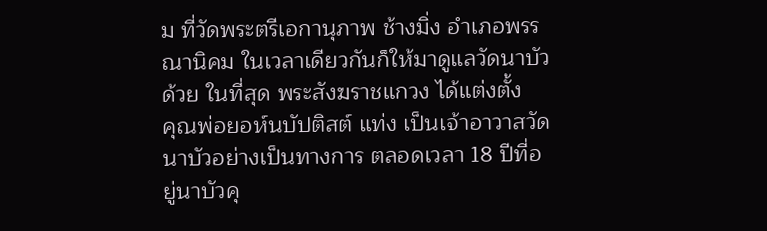ม ที่วัดพระตรีเอกานุภาพ ช้างมิ่ง อำเภอพรรณานิคม ในเวลาเดียวกันก็ให้มาดูแลวัดนาบัวด้วย ในที่สุด พระสังฆราชแกวง ได้แต่งตั้ง
คุณพ่อยอห์นบัปติสต์ แท่ง เป็นเจ้าอาวาสวัดนาบัวอย่างเป็นทางการ ตลอดเวลา 18 ปีที่อยู่นาบัวคุ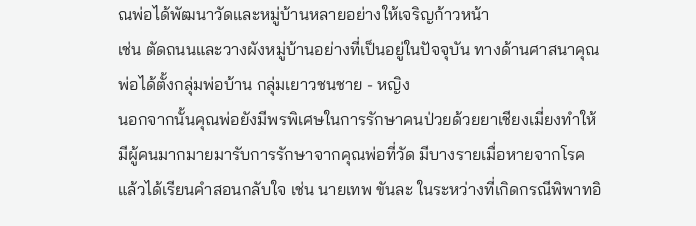ณพ่อได้พัฒนาวัดและหมู่บ้านหลายอย่างให้เจริญก้าวหน้า
เช่น ตัดถนนและวางผังหมู่บ้านอย่างที่เป็นอยู่ในปัจจุบัน ทางด้านศาสนาคุณพ่อได้ตั้งกลุ่มพ่อบ้าน กลุ่มเยาวชนชาย - หญิง
นอกจากนั้นคุณพ่อยังมีพรพิเศษในการรักษาคนป่วยด้วยยาเชียงเมี่ยงทำให้มีผู้คนมากมายมารับการรักษาจากคุณพ่อที่วัด มีบางรายเมื่อหายจากโรค
แล้วได้เรียนคำสอนกลับใจ เช่น นายเทพ ขันละ ในระหว่างที่เกิดกรณีพิพาทอิ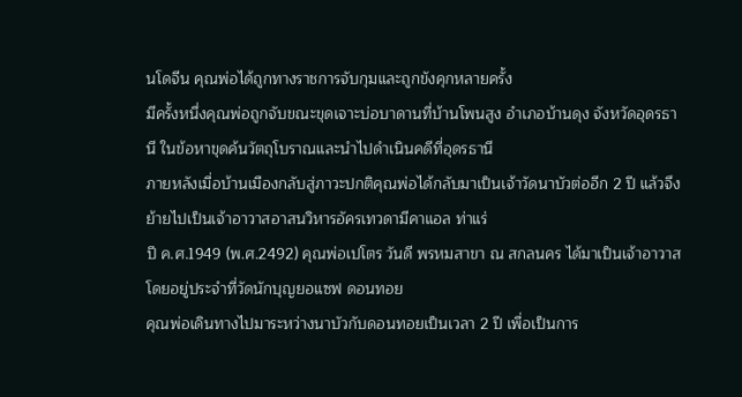นโดจีน คุณพ่อได้ถูกทางราชการจับกุมและถูกขังคุกหลายครั้ง
มีครั้งหนึ่งคุณพ่อถูกจับขณะขุดเจาะบ่อบาดานที่บ้านโพนสูง อำเภอบ้านดุง จังหวัดอุดรธานี ในข้อหาขุดค้นวัตถุโบราณและนำไปดำเนินคดีที่อุดรธานี
ภายหลังเมื่อบ้านเมืองกลับสู่ภาวะปกติคุณพ่อได้กลับมาเป็นเจ้าวัดนาบัวต่ออีก 2 ปี แล้วจึงย้ายไปเป็นเจ้าอาวาสอาสนวิหารอัครเทวดามีคาแอล ท่าแร่
ปี ค.ศ.1949 (พ.ศ.2492) คุณพ่อเปโตร วันดี พรหมสาขา ณ สกลนคร ได้มาเป็นเจ้าอาวาส โดยอยู่ประจำที่วัดนักบุญยอแซฟ ดอนทอย
คุณพ่อเดินทางไปมาระหว่างนาบัวกับดอนทอยเป็นเวลา 2 ปี เพื่อเป็นการ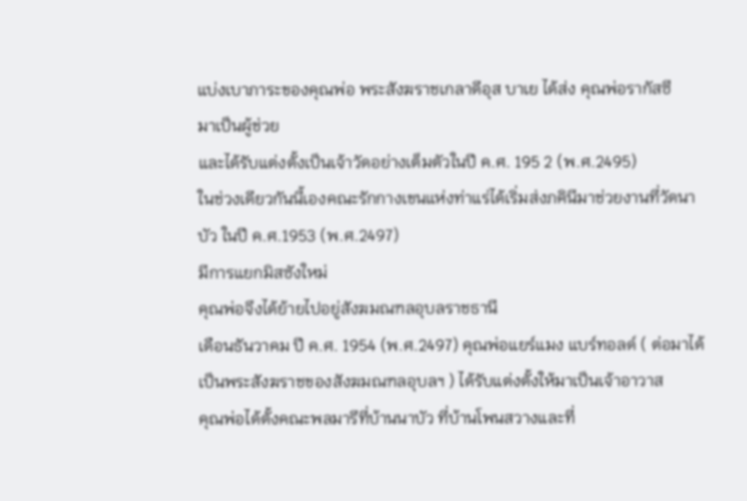แบ่งเบาภาระของคุณพ่อ พระสังฆราชเกลาดีอุส บาเย ได้ส่ง คุณพ่อรากัสซี
มาเป็นผู้ช่วย
และได้รับแต่งตั้งเป็นเจ้าวัดอย่างเต็มตัวในปี ค.ศ. 195 2 (พ.ศ.2495)
ในช่วงเดียวกันนี้เองคณะรักกางเขนแห่งท่าแร่ได้เริ่มส่งภคินีมาช่วยงานที่วัดนาบัว ในปี ค.ศ.1953 (พ.ศ.2497)
มีการแยกมิสซังใหม่
คุณพ่อจึงได้ย้ายไปอยู่สังฆมณฑลอุบลราชธานี
เดือนธันวาคม ปี ค.ศ. 1954 (พ.ศ.2497) คุณพ่อแยร์แมง แบร์ทอลด์ ( ต่อมาได้เป็นพระสังฆราชของสังฆมณฑลอุบลฯ ) ได้รับแต่งตั้งให้มาเป็นเจ้าอาวาส
คุณพ่อได้ตั้งคณะพลมารีที่บ้านนาบัว ที่บ้านโพนสวางและที่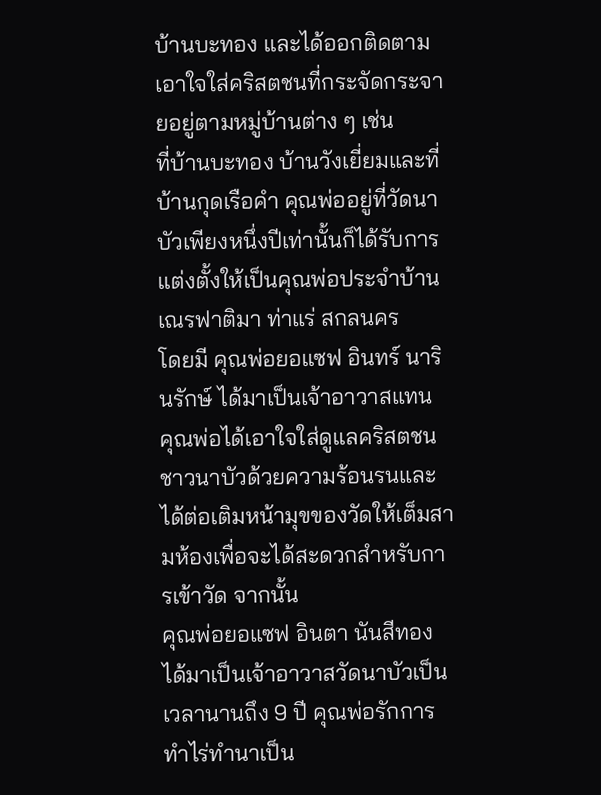บ้านบะทอง และได้ออกติดตามเอาใจใส่คริสตชนที่กระจัดกระจายอยู่ตามหมู่บ้านต่าง ๆ เช่น
ที่บ้านบะทอง บ้านวังเยี่ยมและที่บ้านกุดเรือคำ คุณพ่ออยู่ที่วัดนาบัวเพียงหนึ่งปีเท่านั้นก็ได้รับการแต่งตั้งให้เป็นคุณพ่อประจำบ้านเณรฟาติมา ท่าแร่ สกลนคร
โดยมี คุณพ่อยอแซฟ อินทร์ นารินรักษ์ ได้มาเป็นเจ้าอาวาสแทน
คุณพ่อได้เอาใจใส่ดูแลคริสตชนชาวนาบัวด้วยความร้อนรนและได้ต่อเติมหน้ามุขของวัดให้เต็มสามห้องเพื่อจะได้สะดวกสำหรับการเข้าวัด จากนั้น
คุณพ่อยอแซฟ อินตา นันสีทอง ได้มาเป็นเจ้าอาวาสวัดนาบัวเป็นเวลานานถึง 9 ปี คุณพ่อรักการทำไร่ทำนาเป็น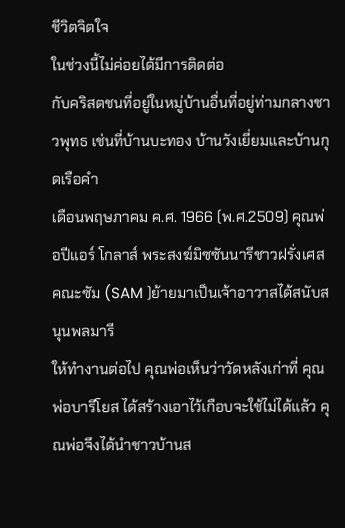ชีวิตจิตใจ
ในช่วงนี้ไม่ค่อยได้มีการติดต่อ
กับคริสตชนที่อยู่ในหมู่บ้านอื่นที่อยู่ท่ามกลางชาวพุทธ เช่นที่บ้านบะทอง บ้านวังเยี่ยมและบ้านกุดเรือคำ
เดือนพฤษภาคม ค.ศ. 1966 (พ.ศ.2509) คุณพ่อปีแอร์ โกลาส์ พระสงฆ์มิซซันนารีชาวฝรั่งเศส คณะซัม (SAM )ย้ายมาเป็นเจ้าอาวาสได้สนับสนุนพลมารี
ให้ทำงานต่อไป คุณพ่อเห็นว่าวัดหลังเก่าที่ คุณพ่อบารีโยส ได้สร้างเอาไว้เกือบจะใช้ไม่ได้แล้ว คุณพ่อจึงได้นำชาวบ้านส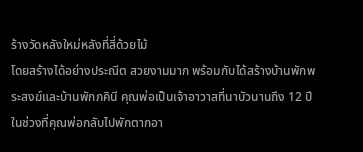ร้างวัดหลังใหม่หลังที่สี่ด้วยไม้
โดยสร้างได้อย่างประณีต สวยงามมาก พร้อมกับได้สร้างบ้านพักพระสงฆ์และบ้านพักภคินี คุณพ่อเป็นเจ้าอาวาสที่นาบัวนานถึง 12 ปี
ในช่วงที่คุณพ่อกลับไปพักตากอา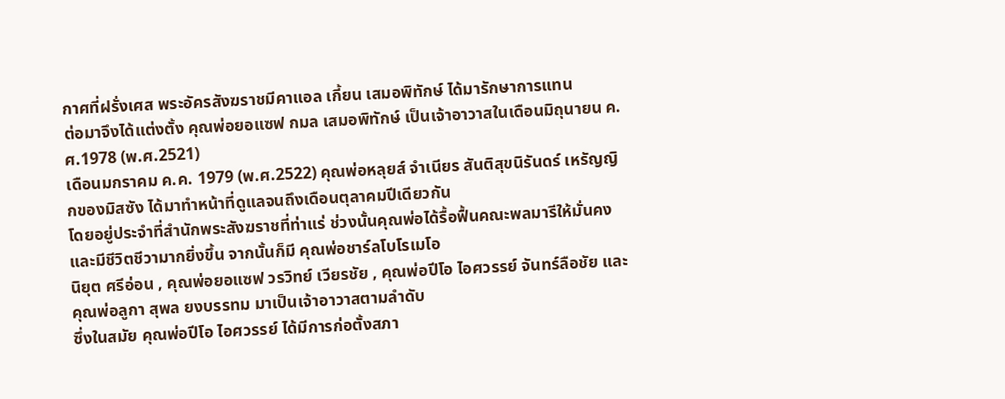กาศที่ฝรั่งเศส พระอัครสังฆราชมีคาแอล เกี้ยน เสมอพิทักษ์ ได้มารักษาการแทน
ต่อมาจึงได้แต่งตั้ง คุณพ่อยอแซฟ กมล เสมอพิทักษ์ เป็นเจ้าอาวาสในเดือนมิถุนายน ค.ศ.1978 (พ.ศ.2521)
เดือนมกราคม ค.ค. 1979 (พ.ศ.2522) คุณพ่อหลุยส์ จำเนียร สันติสุขนิรันดร์ เหรัญญิกของมิสซัง ได้มาทำหน้าที่ดูแลจนถึงเดือนตุลาคมปีเดียวกัน
โดยอยู่ประจำที่สำนักพระสังฆราชที่ท่าแร่ ช่วงนั้นคุณพ่อได้รื้อฟื้นคณะพลมารีให้มั่นคงและมีชีวิตชีวามากยิ่งขึ้น จากนั้นก็มี คุณพ่อชาร์ลโบโรเมโอ
นิยุต ศรีอ่อน , คุณพ่อยอแซฟ วรวิทย์ เวียรชัย , คุณพ่อปีโอ ไอศวรรย์ จันทร์ลือชัย และ คุณพ่อลูกา สุพล ยงบรรทม มาเป็นเจ้าอาวาสตามลำดับ
ซึ่งในสมัย คุณพ่อปีโอ ไอศวรรย์ ได้มีการก่อตั้งสภา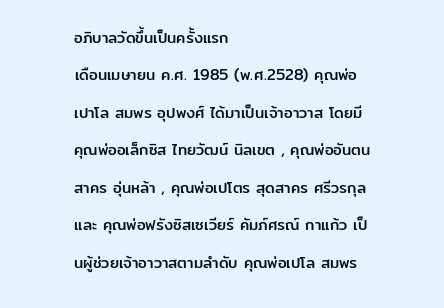อภิบาลวัดขึ้นเป็นครั้งแรก
เดือนเมษายน ค.ศ. 1985 (พ.ศ.2528) คุณพ่อเปาโล สมพร อุปพงศ์ ได้มาเป็นเจ้าอาวาส โดยมี คุณพ่ออเล็กซิส ไทยวัฒน์ นิลเขต , คุณพ่ออันตน
สาคร อุ่นหล้า , คุณพ่อเปโตร สุดสาคร ศรีวรกุล และ คุณพ่อฟรังซิสเซเวียร์ คัมภ์ศรณ์ กาแก้ว เป็นผู้ช่วยเจ้าอาวาสตามลำดับ คุณพ่อเปโล สมพร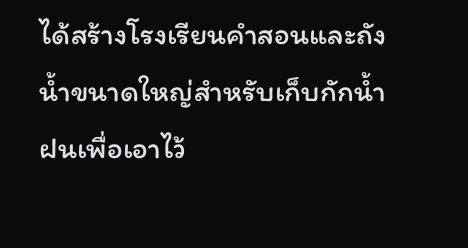ได้สร้างโรงเรียนคำสอนและถังน้ำขนาดใหญ่สำหรับเก็บกักน้ำฝนเพื่อเอาไว้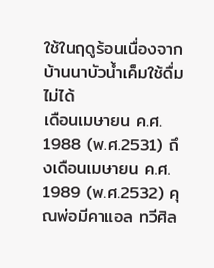ใช้ในฤดูร้อนเนื่องจากบ้านนาบัวน้ำเค็มใช้ดื่มไม่ได้
เดือนเมษายน ค.ศ. 1988 (พ.ศ.2531) ถึงเดือนเมษายน ค.ศ. 1989 (พ.ศ.2532) คุณพ่อมีคาแอล ทวีศิล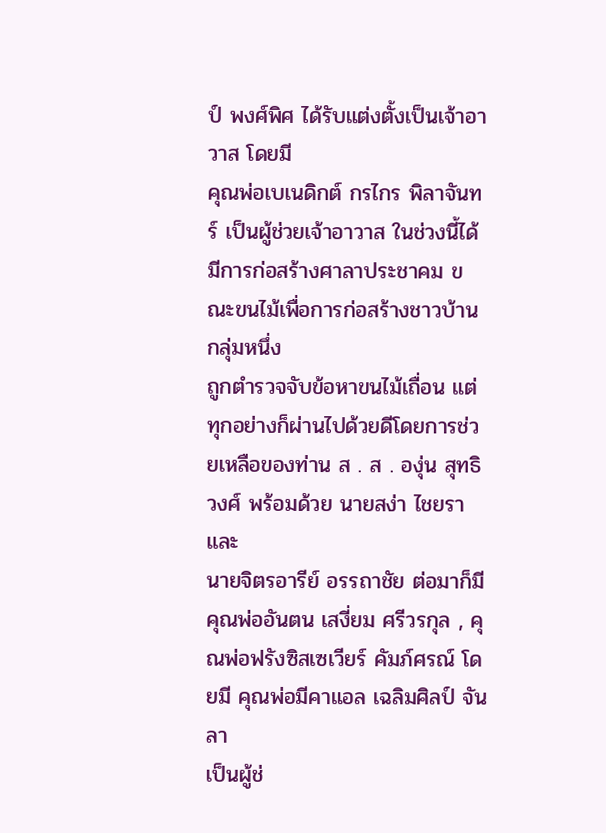ป์ พงศ์พิศ ได้รับแต่งตั้งเป็นเจ้าอาวาส โดยมี
คุณพ่อเบเนดิกต์ กรไกร พิลาจันทร์ เป็นผู้ช่วยเจ้าอาวาส ในช่วงนี้ได้มีการก่อสร้างศาลาประชาคม ขณะขนไม้เพื่อการก่อสร้างชาวบ้านกลุ่มหนึ่ง
ถูกตำรวจจับข้อหาขนไม้เถื่อน แต่ทุกอย่างก็ผ่านไปด้วยดีโดยการช่วยเหลือของท่าน ส . ส . องุ่น สุทธิวงศ์ พร้อมด้วย นายสง่า ไชยรา และ
นายจิตรอารีย์ อรรถาชัย ต่อมาก็มี คุณพ่ออันตน เสงี่ยม ศรีวรกุล , คุณพ่อฟรังซิสเซเวียร์ คัมภ์ศรณ์ โดยมี คุณพ่อมีคาแอล เฉลิมศิลป์ จันลา
เป็นผู้ช่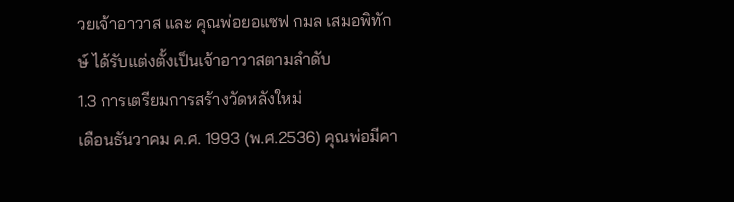วยเจ้าอาวาส และ คุณพ่อยอแซฟ กมล เสมอพิทักษ์ ได้รับแต่งตั้งเป็นเจ้าอาวาสตามลำดับ
1.3 การเตรียมการสร้างวัดหลังใหม่
เดือนธันวาคม ค.ศ. 1993 (พ.ศ.2536) คุณพ่อมีคา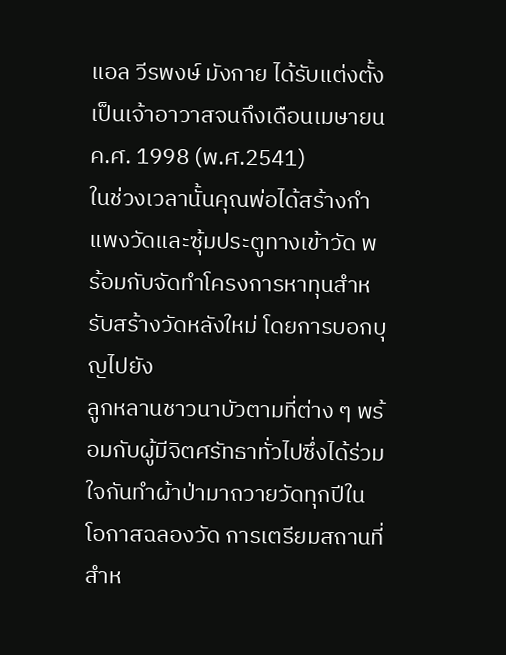แอล วีรพงษ์ มังกาย ได้รับแต่งตั้งเป็นเจ้าอาวาสจนถึงเดือนเมษายน ค.ศ. 1998 (พ.ศ.2541)
ในช่วงเวลานั้นคุณพ่อได้สร้างกำแพงวัดและซุ้มประตูทางเข้าวัด พร้อมกับจัดทำโครงการหาทุนสำหรับสร้างวัดหลังใหม่ โดยการบอกบุญไปยัง
ลูกหลานชาวนาบัวตามที่ต่าง ๆ พร้อมกับผู้มีจิตศรัทธาทั่วไปซึ่งได้ร่วมใจกันทำผ้าป่ามาถวายวัดทุกปีในโอกาสฉลองวัด การเตรียมสถานที่สำห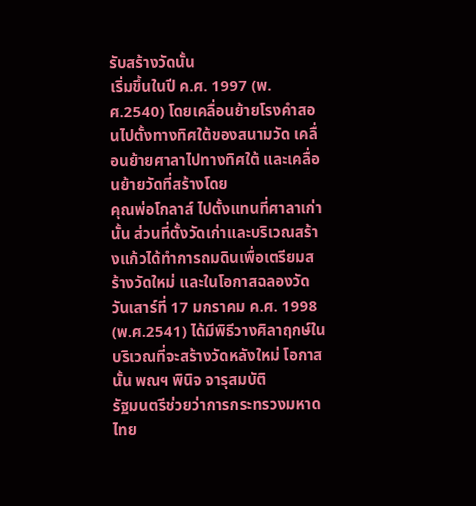รับสร้างวัดนั้น
เริ่มขึ้นในปี ค.ศ. 1997 (พ.ศ.2540) โดยเคลื่อนย้ายโรงคำสอนไปตั้งทางทิศใต้ของสนามวัด เคลื่อนย้ายศาลาไปทางทิศใต้ และเคลื่อนย้ายวัดที่สร้างโดย
คุณพ่อโกลาส์ ไปตั้งแทนที่ศาลาเก่านั้น ส่วนที่ตั้งวัดเก่าและบริเวณสร้างแก้วได้ทำการถมดินเพื่อเตรียมสร้างวัดใหม่ และในโอกาสฉลองวัด
วันเสาร์ที่ 17 มกราคม ค.ศ. 1998 (พ.ศ.2541) ได้มีพิธีวางศิลาฤกษ์ในบริเวณที่จะสร้างวัดหลังใหม่ โอกาสนั้น พณฯ พินิจ จารุสมบัติ
รัฐมนตรีช่วยว่าการกระทรวงมหาดไทย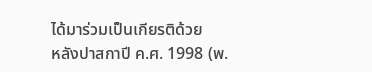ได้มาร่วมเป็นเกียรติด้วย
หลังปาสกาปี ค.ศ. 1998 (พ.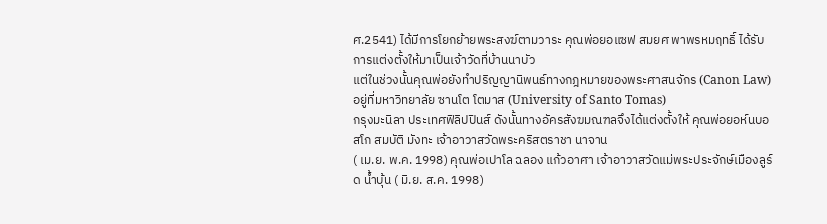ศ.2541) ได้มีการโยกย้ายพระสงฆ์ตามวาระ คุณพ่อยอแซฟ สมยศ พาพรหมฤทธิ์ ได้รับการแต่งตั้งให้มาเป็นเจ้าวัดที่บ้านนาบัว
แต่ในช่วงนั้นคุณพ่อยังทำปริญญานิพนธ์ทางกฎหมายของพระศาสนจักร (Canon Law) อยู่ที่มหาวิทยาลัย ซานโต โตมาส (University of Santo Tomas)
กรุงมะนิลา ประเทศฟิลิปปินส์ ดังนั้นทางอัครสังฆมณฑลจึงได้แต่งตั้งให้ คุณพ่อยอห์นบอสโก สมบัติ มังทะ เจ้าอาวาสวัดพระคริสตราชา นาจาน
( เม.ย. พ.ค. 1998) คุณพ่อเปาโล ฉลอง แก้วอาศา เจ้าอาวาสวัดแม่พระประจักษ์เมืองลูร์ด น้ำบุ้น ( มิ.ย. ส.ค. 1998)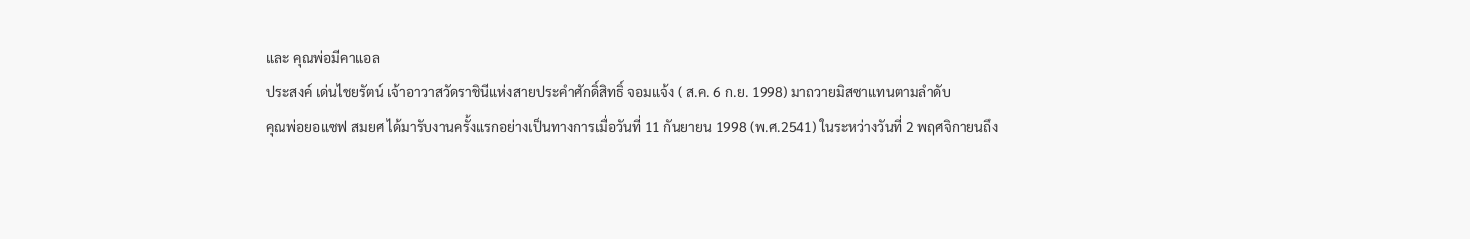และ คุณพ่อมีคาแอล
ประสงค์ เด่นไชยรัตน์ เจ้าอาวาสวัดราชินีแห่งสายประคำศักดิ์สิทธิ์ จอมแจ้ง ( ส.ค. 6 ก.ย. 1998) มาถวายมิสซาแทนตามลำดับ
คุณพ่อยอแซฟ สมยศ ได้มารับงานครั้งแรกอย่างเป็นทางการเมื่อวันที่ 11 กันยายน 1998 (พ.ศ.2541) ในระหว่างวันที่ 2 พฤศจิกายนถึง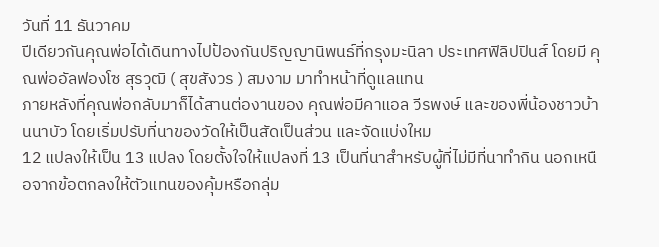วันที่ 11 ธันวาคม
ปีเดียวกันคุณพ่อได้เดินทางไปป้องกันปริญญานิพนธ์ที่กรุงมะนิลา ประเทศฟิลิปปินส์ โดยมี คุณพ่ออัลฟองโซ สุรวุฒิ ( สุขสังวร ) สมงาม มาทำหน้าที่ดูแลแทน
ภายหลังที่คุณพ่อกลับมาก็ได้สานต่องานของ คุณพ่อมีคาแอล วีรพงษ์ และของพี่น้องชาวบ้านนาบัว โดยเริ่มปรับที่นาของวัดให้เป็นสัดเป็นส่วน และจัดแบ่งใหม
12 แปลงให้เป็น 13 แปลง โดยตั้งใจให้แปลงที่ 13 เป็นที่นาสำหรับผู้ที่ไม่มีที่นาทำกิน นอกเหนือจากข้อตกลงให้ตัวแทนของคุ้มหรือกลุ่ม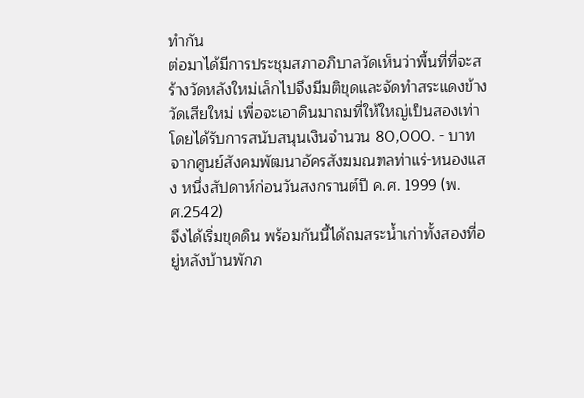ทำกัน
ต่อมาได้มีการประชุมสภาอภิบาลวัดเห็นว่าพื้นที่ที่จะสร้างวัดหลังใหม่เล็กไปจึงมีมติขุดและจัดทำสระแดงข้างวัดเสียใหม่ เพื่อจะเอาดินมาถมที่ให้ใหญ่เป็นสองเท่า
โดยได้รับการสนับสนุนเงินจำนวน 80,000. - บาท จากศูนย์สังคมพัฒนาอัครสังฆมณฑลท่าแร่-หนองแสง หนึ่งสัปดาห์ก่อนวันสงกรานต์ปี ค.ศ. 1999 (พ.ศ.2542)
จึงได้เริ่มขุดดิน พร้อมกันนี้ได้ถมสระน้ำเก่าทั้งสองที่อยู่หลังบ้านพักภ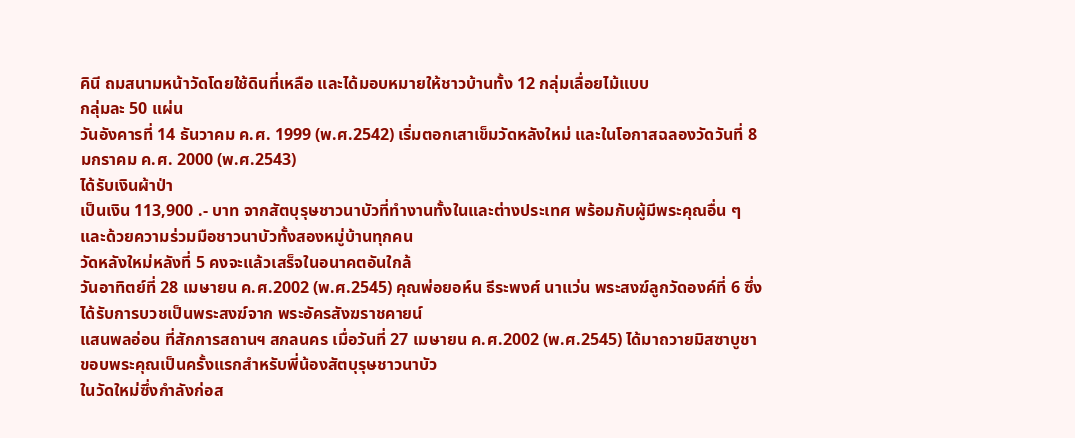คินี ถมสนามหน้าวัดโดยใช้ดินที่เหลือ และได้มอบหมายให้ชาวบ้านทั้ง 12 กลุ่มเลื่อยไม้แบบ
กลุ่มละ 50 แผ่น
วันอังคารที่ 14 ธันวาคม ค.ศ. 1999 (พ.ศ.2542) เริ่มตอกเสาเข็มวัดหลังใหม่ และในโอกาสฉลองวัดวันที่ 8 มกราคม ค.ศ. 2000 (พ.ศ.2543)
ได้รับเงินผ้าป่า
เป็นเงิน 113,900 .- บาท จากสัตบุรุษชาวนาบัวที่ทำงานทั้งในและต่างประเทศ พร้อมกับผู้มีพระคุณอื่น ๆ และด้วยความร่วมมือชาวนาบัวทั้งสองหมู่บ้านทุกคน
วัดหลังใหม่หลังที่ 5 คงจะแล้วเสร็จในอนาคตอันใกล้
วันอาทิตย์ที่ 28 เมษายน ค.ศ.2002 (พ.ศ.2545) คุณพ่อยอห์น ธีระพงศ์ นาแว่น พระสงฆ์ลูกวัดองค์ที่ 6 ซึ่งได้รับการบวชเป็นพระสงฆ์จาก พระอัครสังฆราชคายน์
แสนพลอ่อน ที่สักการสถานฯ สกลนคร เมื่อวันที่ 27 เมษายน ค.ศ.2002 (พ.ศ.2545) ได้มาถวายมิสซาบูชาขอบพระคุณเป็นครั้งแรกสำหรับพี่น้องสัตบุรุษชาวนาบัว
ในวัดใหม่ซึ่งกำลังก่อส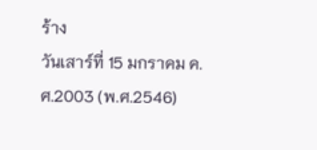ร้าง
วันเสาร์ที่ 15 มกราคม ค.ศ.2003 (พ.ศ.2546)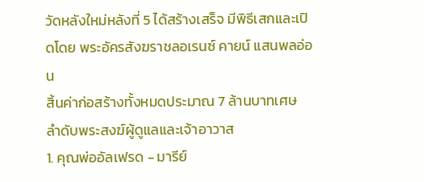วัดหลังใหม่หลังที่ 5 ได้สร้างเสร็จ มีพิธีเสกและเปิดโดย พระอัครสังฆราชลอเรนซ์ คายน์ แสนพลอ่อน
สิ้นค่าก่อสร้างทั้งหมดประมาณ 7 ล้านบาทเศษ
ลำดับพระสงฆ์ผู้ดูแลและเจ้าอาวาส
1. คุณพ่ออัลเฟรด - มารีย์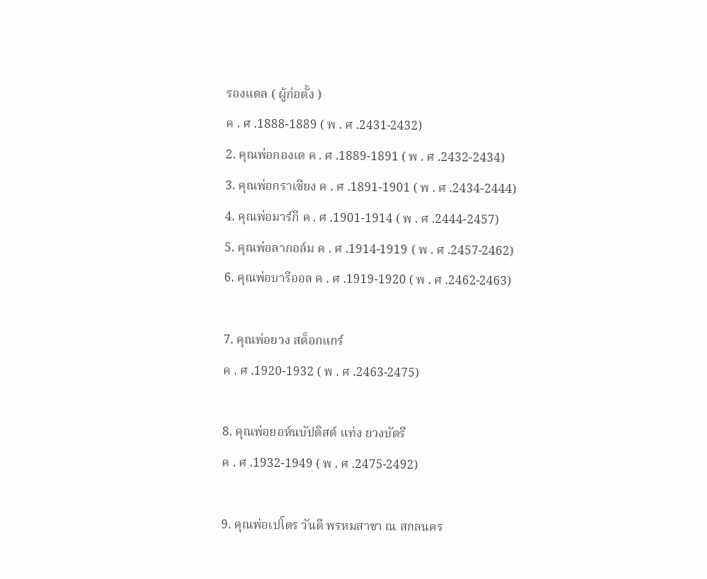รองแดล ( ผู้ก่อตั้ง )
ค . ศ .1888-1889 ( พ . ศ .2431-2432)
2. คุณพ่อกองเต ค . ศ .1889-1891 ( พ . ศ .2432-2434)
3. คุณพ่อกราเซียง ค . ศ .1891-1901 ( พ . ศ .2434-2444)
4. คุณพ่อมาร์กี ค . ศ .1901-1914 ( พ . ศ .2444-2457)
5. คุณพ่อลากอล์ม ค . ศ .1914-1919 ( พ . ศ .2457-2462)
6. คุณพ่อบารีออล ค . ศ .1919-1920 ( พ . ศ .2462-2463)

7. คุณพ่อยวง สต็อกแกร์
ค . ศ .1920-1932 ( พ . ศ .2463-2475)

8. คุณพ่อยอห์นบัปติสต์ แท่ง ยวงบัตรี
ค . ศ .1932-1949 ( พ . ศ .2475-2492)

9. คุณพ่อเปโตร วันดี พรหมสาขา ณ สกลนคร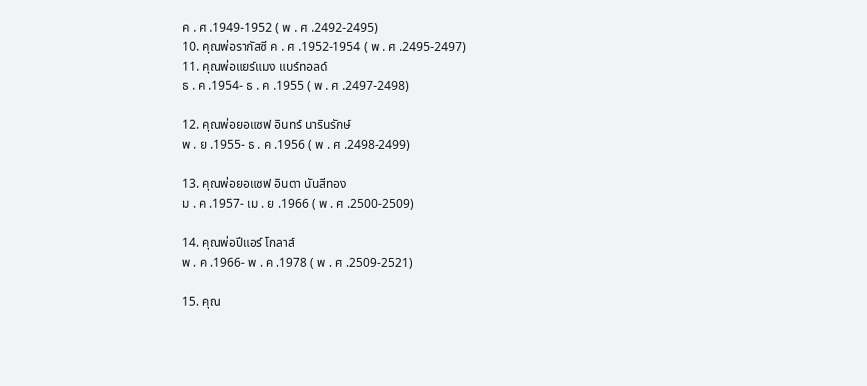ค . ศ .1949-1952 ( พ . ศ .2492-2495)
10. คุณพ่อรากัสซี ค . ศ .1952-1954 ( พ . ศ .2495-2497)
11. คุณพ่อแยร์แมง แบร์ทอลด์
ธ . ค .1954- ธ . ค .1955 ( พ . ศ .2497-2498)

12. คุณพ่อยอแซฟ อินทร์ นารินรักษ์
พ . ย .1955- ธ . ค .1956 ( พ . ศ .2498-2499)

13. คุณพ่อยอแซฟ อินตา นันสีทอง
ม . ค .1957- เม . ย .1966 ( พ . ศ .2500-2509)

14. คุณพ่อปีแอร์ โกลาส์
พ . ค .1966- พ . ค .1978 ( พ . ศ .2509-2521)

15. คุณ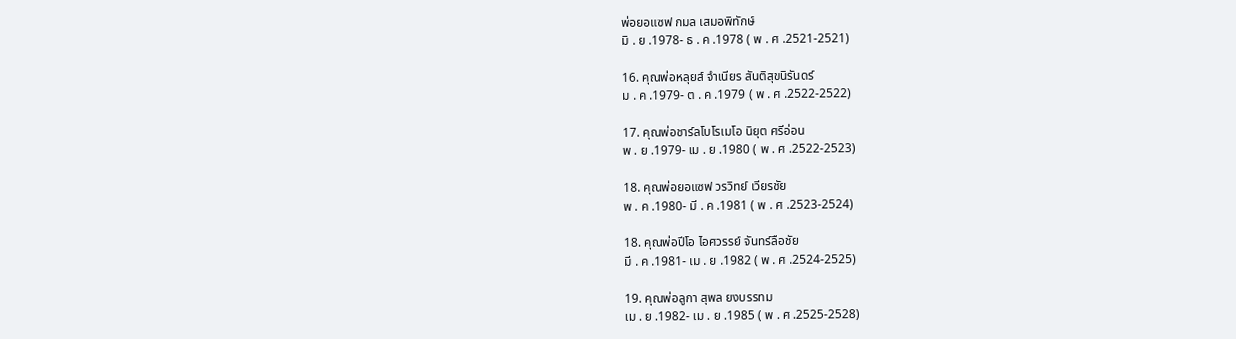พ่อยอแซฟ กมล เสมอพิทักษ์
มิ . ย .1978- ธ . ค .1978 ( พ . ศ .2521-2521)

16. คุณพ่อหลุยส์ จำเนียร สันติสุขนิรันดร์
ม . ค .1979- ต . ค .1979 ( พ . ศ .2522-2522)

17. คุณพ่อชาร์ลโบโรเมโอ นิยุต ศรีอ่อน
พ . ย .1979- เม . ย .1980 ( พ . ศ .2522-2523)

18. คุณพ่อยอแซฟ วรวิทย์ เวียรชัย
พ . ค .1980- มี . ค .1981 ( พ . ศ .2523-2524)

18. คุณพ่อปีโอ ไอศวรรย์ จันทร์ลือชัย
มี . ค .1981- เม . ย .1982 ( พ . ศ .2524-2525)

19. คุณพ่อลูกา สุพล ยงบรรทม
เม . ย .1982- เม . ย .1985 ( พ . ศ .2525-2528)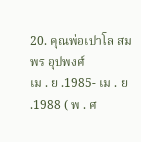20. คุณพ่อเปาโล สมพร อุปพงศ์
เม . ย .1985- เม . ย .1988 ( พ . ศ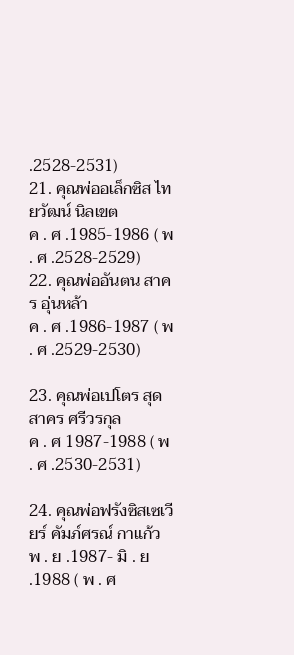.2528-2531)
21. คุณพ่ออเล็กซิส ไทยวัฒน์ นิลเขต
ค . ศ .1985-1986 ( พ . ศ .2528-2529)
22. คุณพ่ออันตน สาคร อุ่นหล้า
ค . ศ .1986-1987 ( พ . ศ .2529-2530)

23. คุณพ่อเปโตร สุดสาคร ศรีวรกุล
ค . ศ 1987-1988 ( พ . ศ .2530-2531)

24. คุณพ่อฟรังซิสเซเวียร์ คัมภ์ศรณ์ กาแก้ว
พ . ย .1987- มิ . ย .1988 ( พ . ศ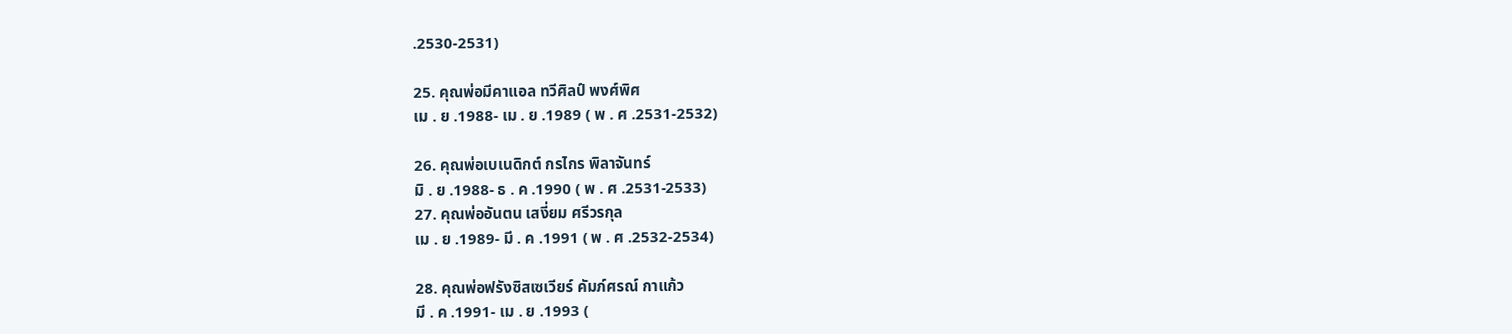.2530-2531)

25. คุณพ่อมีคาแอล ทวีศิลป์ พงศ์พิศ
เม . ย .1988- เม . ย .1989 ( พ . ศ .2531-2532)

26. คุณพ่อเบเนดิกต์ กรไกร พิลาจันทร์
มิ . ย .1988- ธ . ค .1990 ( พ . ศ .2531-2533)
27. คุณพ่ออันตน เสงี่ยม ศรีวรกุล
เม . ย .1989- มี . ค .1991 ( พ . ศ .2532-2534)

28. คุณพ่อฟรังซิสเซเวียร์ คัมภ์ศรณ์ กาแก้ว
มี . ค .1991- เม . ย .1993 (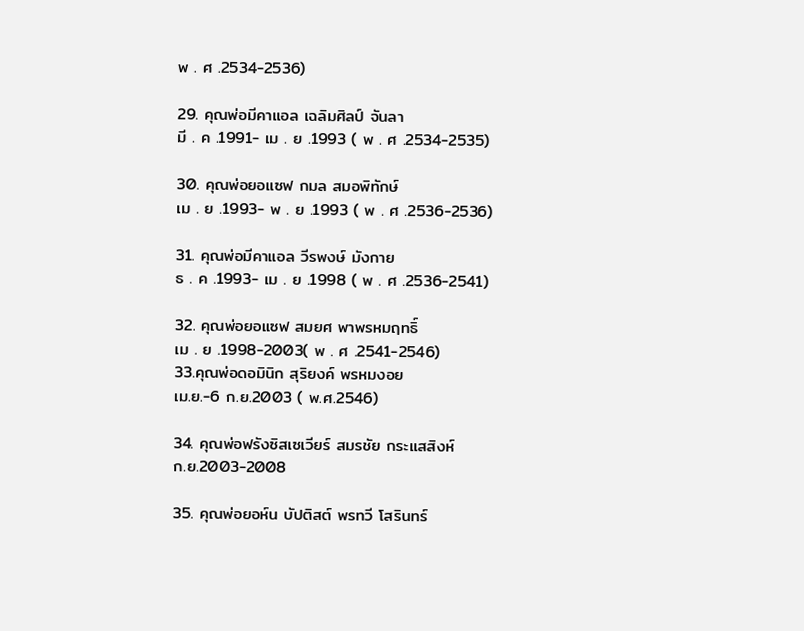พ . ศ .2534-2536)

29. คุณพ่อมีคาแอล เฉลิมศิลป์ จันลา
มี . ค .1991- เม . ย .1993 ( พ . ศ .2534-2535)

30. คุณพ่อยอแซฟ กมล สมอพิทักษ์
เม . ย .1993- พ . ย .1993 ( พ . ศ .2536-2536)

31. คุณพ่อมีคาแอล วีรพงษ์ มังกาย
ธ . ค .1993- เม . ย .1998 ( พ . ศ .2536-2541)

32. คุณพ่อยอแซฟ สมยศ พาพรหมฤทธิ์
เม . ย .1998-2003( พ . ศ .2541-2546)
33.คุณพ่อดอมินิก สุริยงค์ พรหมงอย
เม.ย.-6 ก.ย.2003 ( พ.ศ.2546)

34. คุณพ่อฟรังซิสเซเวียร์ สมรชัย กระแสสิงห์
ก.ย.2003-2008

35. คุณพ่อยอห์น บัปติสต์ พรทวี โสรินทร์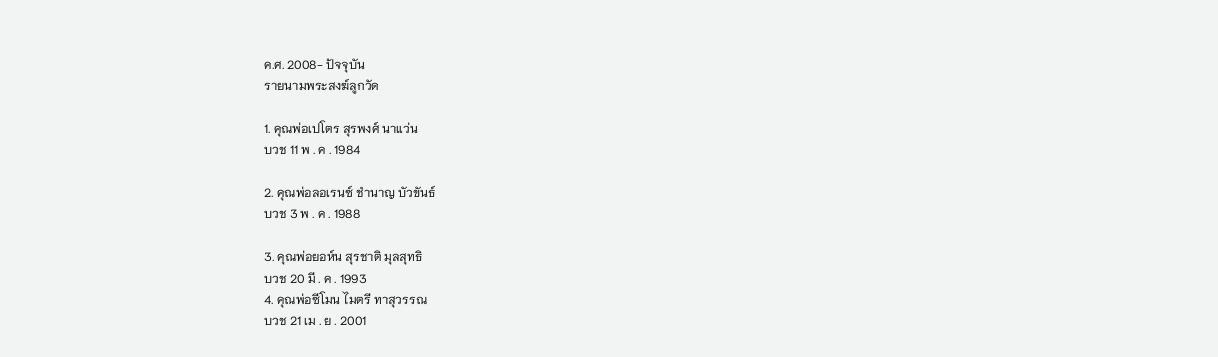ค.ศ. 2008- ปัจจุบัน
รายนามพระสงฆ์ลูกวัด

1. คุณพ่อเปโตร สุรพงศ์ นาแว่น
บวช 11 พ . ค . 1984

2. คุณพ่อลอเรนซ์ ชำนาญ บัวขันธ์
บวช 3 พ . ค . 1988

3. คุณพ่อยอห์น สุรชาติ มุลสุทธิ
บวช 20 มี . ค . 1993
4. คุณพ่อซีโมน ไมตรี ทาสุวรรณ
บวช 21 เม . ย . 2001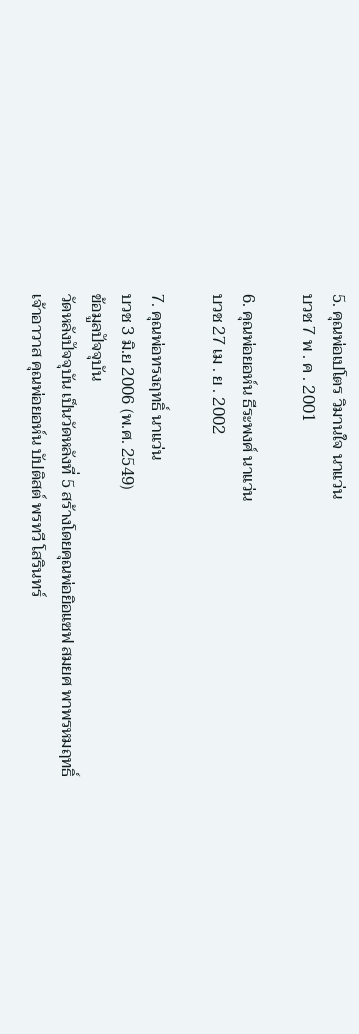5. คุณพ่อเปโตร วิมานใจ นาแว่น
บวช 7 พ . ค . 2001

6. คุณพ่อยอห์น ธีระพงศ์ นาแว่น
บวช 27 เม . ย . 2002

7. คุณพ่อทรงฤทธิ์ นาแว่น
บวช 3 มิ.ย 2006 (พ.ศ. 2549)
ข้อมูลปัจจุบัน
วัดหลังปัจจุบัน เป็นวัดหลังที่ 5 สร้างโดยคุณพ่อยิอแซฟ สมยศ พาพรหมฤทธิ์
เจ้าอาวาส คุณพ่อยอห์น บัปติสต์ พรทวี โสรินทร์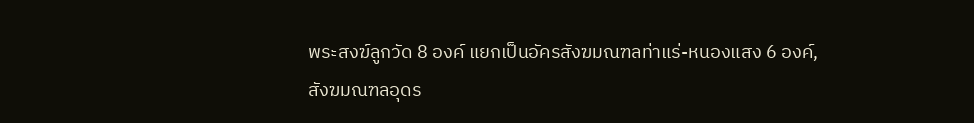พระสงฆ์ลูกวัด 8 องค์ แยกเป็นอัครสังฆมณฑลท่าแร่-หนองแสง 6 องค์,
สังฆมณฑลอุดร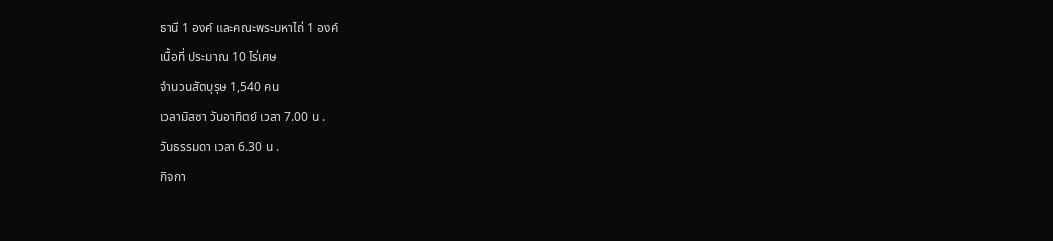ธานี 1 องค์ และคณะพระมหาไถ่ 1 องค์
เนื้อที่ ประมาณ 10 ไร่เศษ
จำนวนสัตบุรุษ 1,540 คน
เวลามิสซา วันอาทิตย์ เวลา 7.00 น .
วันธรรมดา เวลา 6.30 น .
กิจกา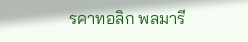รคาทอลิก พลมารี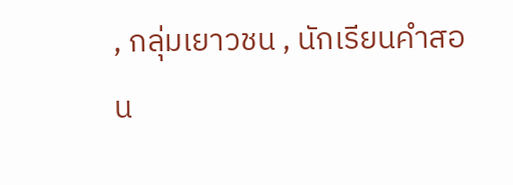, กลุ่มเยาวชน , นักเรียนคำสอน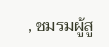, ชมรมผู้สู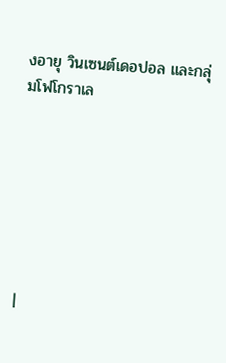งอายุ วินเซนต์เดอปอล และกลุ่มโฟโกราเล







|